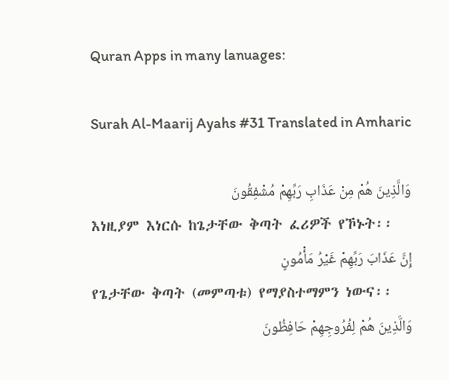Quran Apps in many lanuages:

Surah Al-Maarij Ayahs #31 Translated in Amharic

وَالَّذِينَ هُمْ مِنْ عَذَابِ رَبِّهِمْ مُشْفِقُونَ
እነዚያም እነርሱ ከጌታቸው ቅጣት ፈሪዎች የኾኑት፡፡
إِنَّ عَذَابَ رَبِّهِمْ غَيْرُ مَأْمُونٍ
የጌታቸው ቅጣት (መምጣቱ) የማያስተማምን ነውና፡፡
وَالَّذِينَ هُمْ لِفُرُوجِهِمْ حَافِظُونَ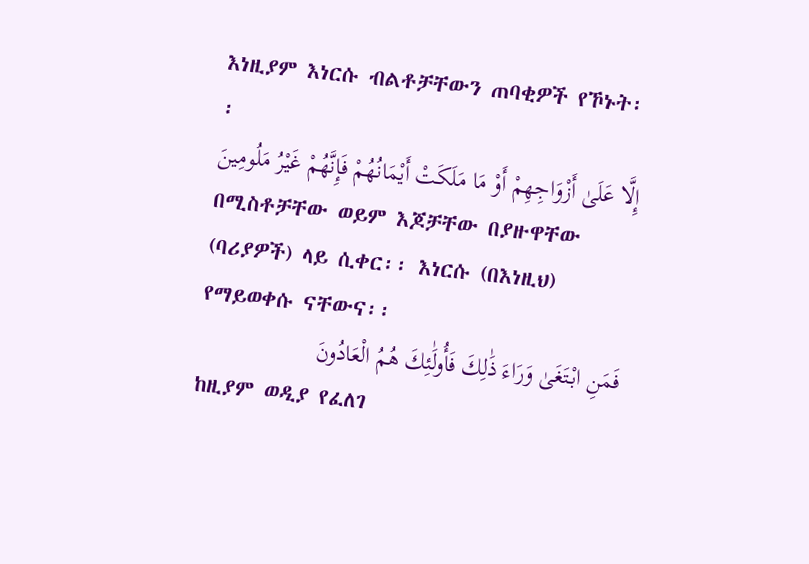እነዚያም እነርሱ ብልቶቻቸውን ጠባቂዎች የኾኑት፡፡
إِلَّا عَلَىٰ أَزْوَاجِهِمْ أَوْ مَا مَلَكَتْ أَيْمَانُهُمْ فَإِنَّهُمْ غَيْرُ مَلُومِينَ
በሚስቶቻቸው ወይም እጆቻቸው በያዙዋቸው (ባሪያዎች) ላይ ሲቀር፡፡ እነርሱ (በእነዚህ) የማይወቀሱ ናቸውና፡፡
فَمَنِ ابْتَغَىٰ وَرَاءَ ذَٰلِكَ فَأُولَٰئِكَ هُمُ الْعَادُونَ
ከዚያም ወዲያ የፈለገ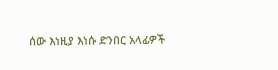ሰው እነዚያ እነሱ ድንበር አላፊዎች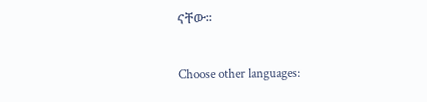ናቸው፡፡

Choose other languages: